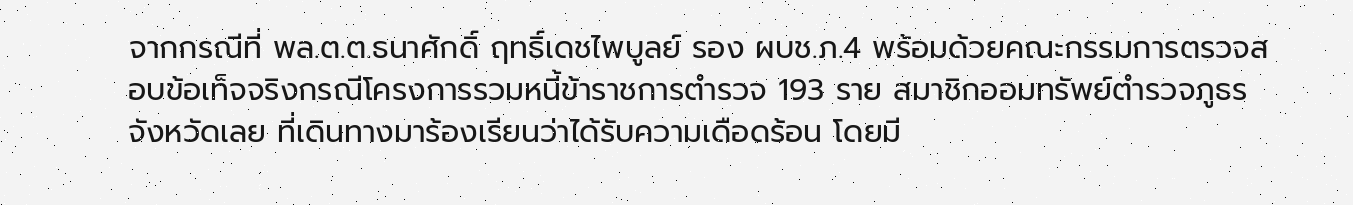จากกรณีที่ พล.ต.ต.ธนาศักดิ์ ฤทธิ์เดชไพบูลย์ รอง ผบช.ภ.4 พร้อมด้วยคณะกรรมการตรวจสอบข้อเท็จจริงกรณีโครงการรวมหนี้ข้าราชการตำรวจ 193 ราย สมาชิกออมทรัพย์ตำรวจภูธรจังหวัดเลย ที่เดินทางมาร้องเรียนว่าได้รับความเดือดร้อน โดยมี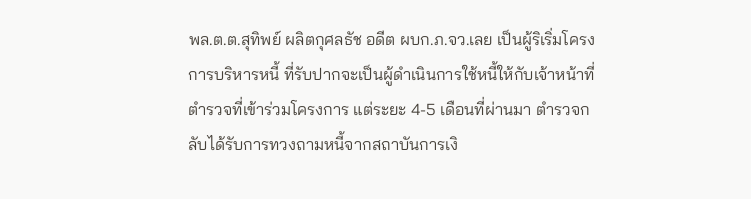พล.ต.ต.สุทิพย์ ผลิตกุศลธัช อดีต ผบก.ภ.จว.เลย เป็นผู้ริเริ่มโครงการบริหารหนี้ ที่รับปากจะเป็นผู้ดำเนินการใช้หนี้ให้กับเจ้าหน้าที่ตำรวจที่เข้าร่วมโครงการ แต่ระยะ 4-5 เดือนที่ผ่านมา ตำรวจกลับได้รับการทวงถามหนี้จากสถาบันการเงิ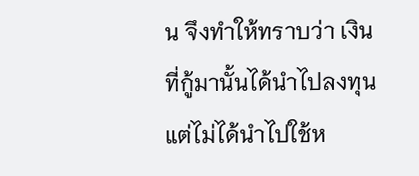น จึงทำให้ทราบว่า เงินที่กู้มานั้นได้นำไปลงทุน แต่ไม่ได้นำไปใช้ห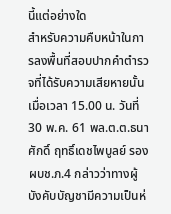นี้แต่อย่างใด
สำหรับความคืบหน้าในการลงพื้นที่สอบปากคำตำรวจที่ได้รับความเสียหายนั้น เมื่อเวลา 15.00 น. วันที่ 30 พ.ค. 61 พล.ต.ต.ธนาศักดิ์ ฤทธิ์เดชไพบูลย์ รอง ผบช.ภ.4 กล่าวว่าทางผู้บังคับบัญชามีความเป็นห่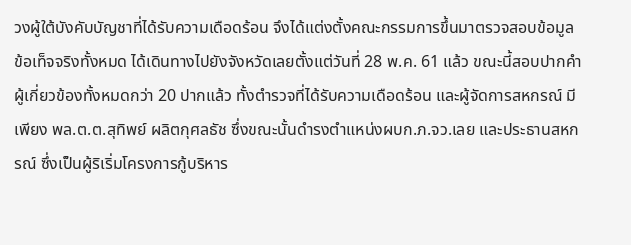วงผู้ใต้บังคับบัญชาที่ได้รับความเดือดร้อน จึงได้แต่งตั้งคณะกรรมการขึ้นมาตรวจสอบข้อมูล ข้อเท็จจริงทั้งหมด ได้เดินทางไปยังจังหวัดเลยตั้งแต่วันที่ 28 พ.ค. 61 แล้ว ขณะนี้สอบปากคำผู้เกี่ยวข้องทั้งหมดกว่า 20 ปากแล้ว ทั้งตำรวจที่ได้รับความเดือดร้อน และผู้จัดการสหกรณ์ มีเพียง พล.ต.ต.สุทิพย์ ผลิตกุศลธัช ซึ่งขณะนั้นดํารงตําแหน่งผบก.ภ.จว.เลย และประธานสหกรณ์ ซึ่งเป็นผู้ริเริ่มโครงการกู้บริหาร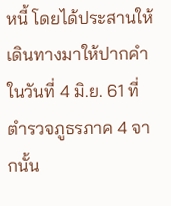หนี้ โดยได้ประสานให้เดินทางมาให้ปากคำในวันที่ 4 มิ.ย. 61 ที่ตำรวจภูธรภาค 4 จากนั้น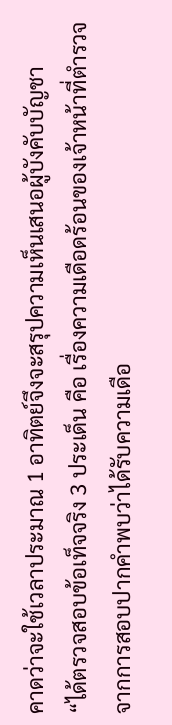คาดว่าจะใช้เวลาประมาณ 1 อาทิตย์จึงจะสรุปความเห็นเสนอผู้บังคับบัญชา
“ได้ตรวจสอบข้อเท็จจริง 3 ประเด็น คือ เรื่องความเดือดร้อนของเจ้าหน้าที่ตำรวจ จากการสอบปากคำพบว่าได้รับความเดือ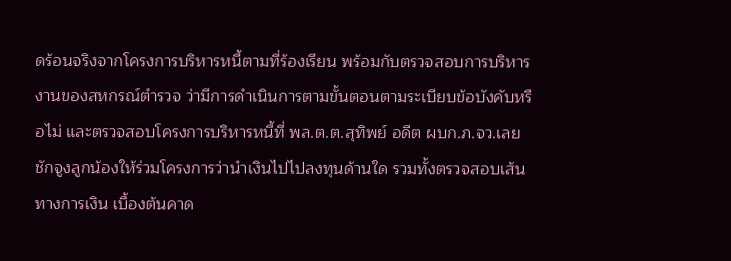ดร้อนจริงจากโครงการบริหารหนี้ตามที่ร้องเรียน พร้อมกับตรวจสอบการบริหารงานของสหกรณ์ตำรวจ ว่ามีการดำเนินการตามขั้นตอนตามระเบียบข้อบังคับหรือไม่ และตรวจสอบโครงการบริหารหนี้ที่ พล.ต.ต.สุทิพย์ อดีต ผบก.ภ.จว.เลย ชักจูงลูกน้องให้ร่วมโครงการว่านำเงินไปไปลงทุนด้านใด รวมทั้งตรวจสอบเส้นทางการเงิน เบื้องต้นคาด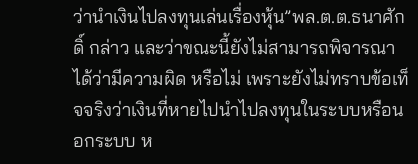ว่านำเงินไปลงทุนเล่นเรื่องหุ้น”พล.ต.ต.ธนาศักดิ์ กล่าว และว่าขณะนี้ยังไม่สามารถพิจารณาได้ว่ามีความผิด หรือไม่ เพราะยังไม่ทราบข้อเท็จจริงว่าเงินที่หายไปนำไปลงทุนในระบบหรือนอกระบบ ห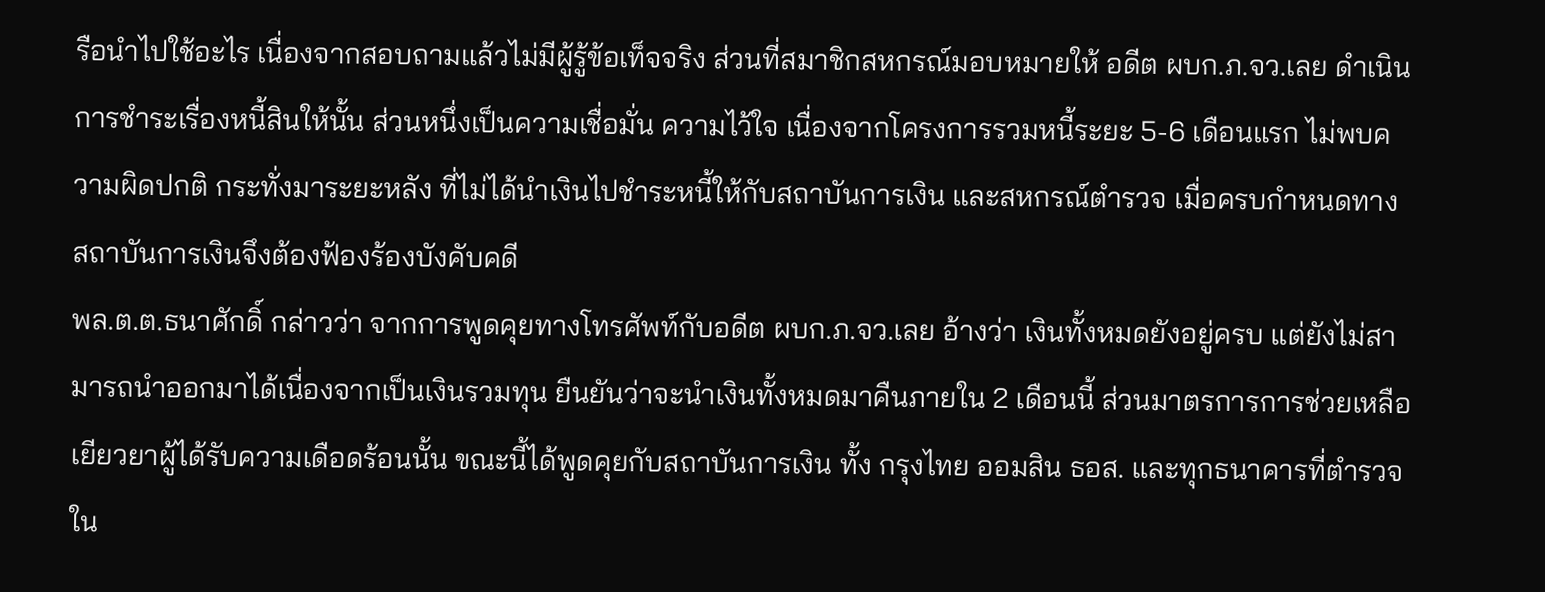รือนำไปใช้อะไร เนื่องจากสอบถามแล้วไม่มีผู้รู้ข้อเท็จจริง ส่วนที่สมาชิกสหกรณ์มอบหมายให้ อดีต ผบก.ภ.จว.เลย ดำเนินการชำระเรื่องหนี้สินให้นั้น ส่วนหนึ่งเป็นความเชื่อมั่น ความไว้ใจ เนื่องจากโครงการรวมหนี้ระยะ 5-6 เดือนแรก ไม่พบความผิดปกติ กระทั่งมาระยะหลัง ที่ไม่ได้นำเงินไปชำระหนี้ให้กับสถาบันการเงิน และสหกรณ์ตำรวจ เมื่อครบกำหนดทางสถาบันการเงินจึงต้องฟ้องร้องบังคับคดี
พล.ต.ต.ธนาศักดิ์ กล่าวว่า จากการพูดคุยทางโทรศัพท์กับอดีต ผบก.ภ.จว.เลย อ้างว่า เงินทั้งหมดยังอยู่ครบ แต่ยังไม่สามารถนำออกมาได้เนื่องจากเป็นเงินรวมทุน ยืนยันว่าจะนำเงินทั้งหมดมาคืนภายใน 2 เดือนนี้ ส่วนมาตรการการช่วยเหลือเยียวยาผู้ได้รับความเดือดร้อนนั้น ขณะนี้ได้พูดคุยกับสถาบันการเงิน ทั้ง กรุงไทย ออมสิน ธอส. และทุกธนาคารที่ตำรวจใน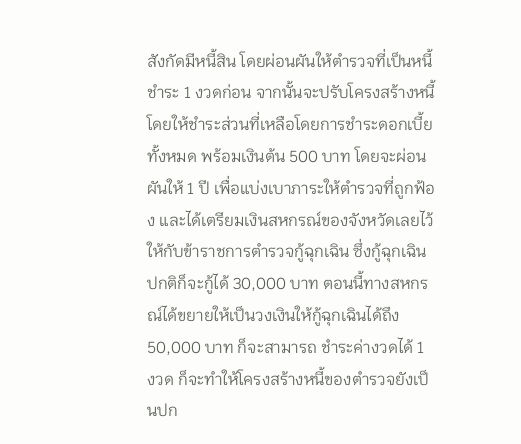สังกัดมีหนี้สิน โดยผ่อนผันให้ตำรวจที่เป็นหนี้ชำระ 1 งวดก่อน จากนั้นจะปรับโครงสร้างหนี้ โดยให้ชำระส่วนที่เหลือโดยการชำระดอกเบี้ยทั้งหมด พร้อมเงินต้น 500 บาท โดยจะผ่อนผันให้ 1 ปี เพื่อแบ่งเบาภาระให้ตำรวจที่ถูกฟ้อง และได้เตรียมเงินสหกรณ์ของจังหวัดเลยไว้ให้กับข้าราชการตำรวจกู้ฉุกเฉิน ซึ่งกู้ฉุกเฉินปกติก็จะกู้ได้ 30,000 บาท ตอนนี้ทางสหกรณ์ได้ขยายให้เป็นวงเงินให้กู้ฉุกเฉินได้ถึง 50,000 บาท ก็จะสามารถ ชำระค่างวดได้ 1 งวด ก็จะทำให้โครงสร้างหนี้ของตำรวจยังเป็นปก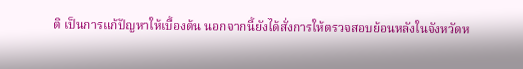ติ เป็นการแก้ปัญหาให้เบื้องต้น นอกจากนี้ยังได้สั่งการให้ตรวจสอบย้อนหลังในจังหวัดห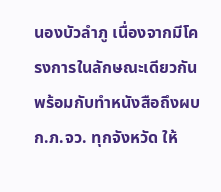นองบัวลำภู เนื่องจากมีโครงการในลักษณะเดียวกัน พร้อมกับทำหนังสือถึงผบก.ภ.จว. ทุกจังหวัด ให้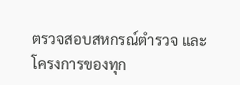ตรวจสอบสหกรณ์ตำรวจ และโครงการของทุก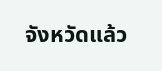จังหวัดแล้ว